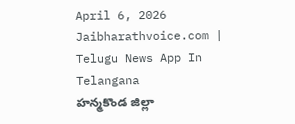April 6, 2026
Jaibharathvoice.com | Telugu News App In Telangana
హన్మకొండ జిల్లా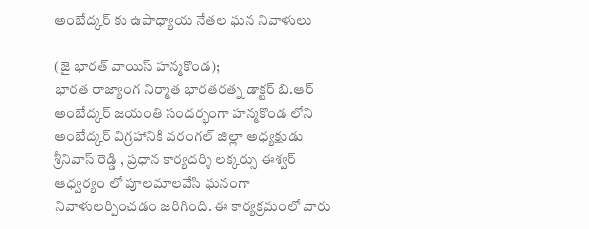అంబేద్కర్ కు ఉపాధ్యాయ నేతల ఘన నివాళులు

(జై భారత్ వాయిస్ హన్మకొండ);
భారత రాజ్యాంగ నిర్మాత భారతరత్న డాక్టర్ బి.ఆర్ అంబేద్కర్ జయంతి సందర్భంగా హన్మకొండ లోని అంబేద్కర్ విగ్రహానికి వరంగల్ జిల్లా అధ్యక్షుడు శ్రీనివాస్ రెడ్డి , ప్రధాన కార్యదర్శి లక్కర్సు ఈశ్వర్ ఆధ్వర్యం లో పూలమాలవేసి ఘనంగా నివాళులర్పించడం జరిగింది. ఈ కార్యక్రమంలో వారు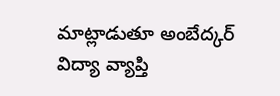మాట్లాడుతూ అంబేద్కర్ విద్యా వ్యాప్తి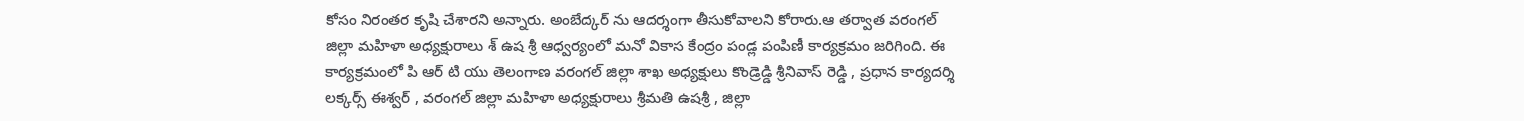కోసం నిరంతర కృషి చేశారని అన్నారు. అంబేద్కర్ ను ఆదర్శంగా తీసుకోవాలని కోరారు.ఆ తర్వాత వరంగల్ జిల్లా మహిళా అధ్యక్షురాలు శ్ ఉష శ్రీ ఆధ్వర్యంలో మనో వికాస కేంద్రం పండ్ల పంపిణీ కార్యక్రమం జరిగింది. ఈ కార్యక్రమంలో పి ఆర్ టి యు తెలంగాణ వరంగల్ జిల్లా శాఖ అధ్యక్షులు కొండ్రెడ్డి శ్రీనివాస్ రెడ్డి , ప్రధాన కార్యదర్శి లక్కర్స్ ఈశ్వర్ , వరంగల్ జిల్లా మహిళా అధ్యక్షురాలు శ్రీమతి ఉషశ్రీ , జిల్లా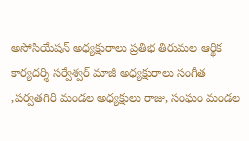అసోసియేషన్ అధ్యక్షురాలు ప్రతిభ తిరుమల ఆర్థిక కార్యదర్శి సర్వేశ్వర్ మాజీ అధ్యక్షురాలు సంగీత ,పర్వతగిరి మండల అధ్యక్షులు రాజు, సంఘం మండల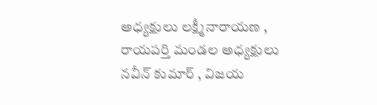అధ్యక్షులు లక్ష్మీనారాయణ , రాయపర్తి మండల అధ్యక్షులు నవీన్ కుమార్ , విజయ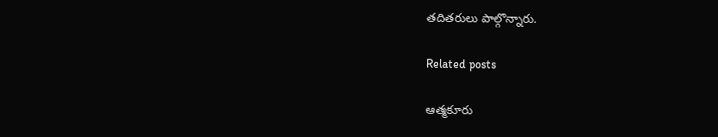తదితరులు పాల్గొన్నారు.

Related posts

ఆత్మకూరు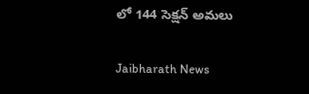లో 144 సెక్షన్ అమలు

Jaibharath News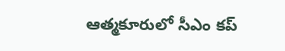ఆత్మకూరులో సీఎం కప్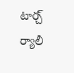టార్చ్ ర్యాలీ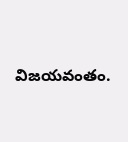విజయవంతం.